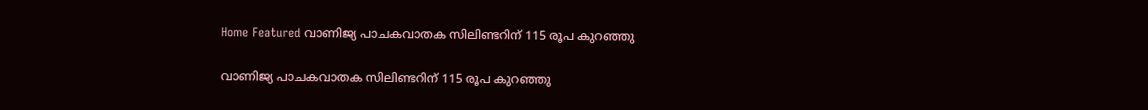Home Featured വാണിജ്യ പാചകവാതക സിലിണ്ടറിന് 115 രൂപ കുറഞ്ഞു

വാണിജ്യ പാചകവാതക സിലിണ്ടറിന് 115 രൂപ കുറഞ്ഞു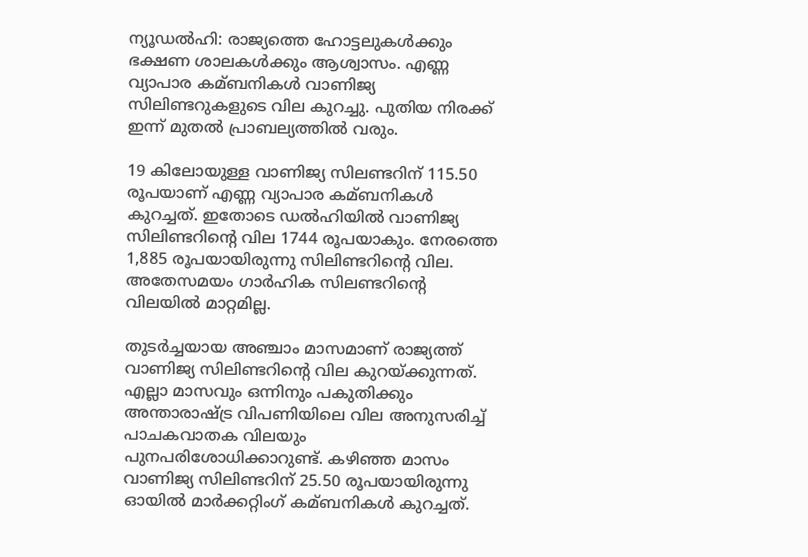ന്യൂഡല്‍ഹി: രാജ്യത്തെ ഹോട്ടലുകള്‍ക്കും ഭക്ഷണ ശാലകള്‍ക്കും ആശ്വാസം. എണ്ണ വ്യാപാര കമ്ബനികള്‍ വാണിജ്യ സിലിണ്ടറുകളുടെ വില കുറച്ചു. പുതിയ നിരക്ക് ഇന്ന് മുതല്‍ പ്രാബല്യത്തില്‍ വരും.

19 കിലോയുള്ള വാണിജ്യ സിലണ്ടറിന് 115.50 രൂപയാണ് എണ്ണ വ്യാപാര കമ്ബനികള്‍ കുറച്ചത്. ഇതോടെ ഡല്‍ഹിയില്‍ വാണിജ്യ സിലിണ്ടറിന്റെ വില 1744 രൂപയാകും. നേരത്തെ 1,885 രൂപയായിരുന്നു സിലിണ്ടറിന്റെ വില. അതേസമയം ഗാര്‍ഹിക സിലണ്ടറിന്റെ വിലയില്‍ മാറ്റമില്ല.

തുടര്‍ച്ചയായ അഞ്ചാം മാസമാണ് രാജ്യത്ത് വാണിജ്യ സിലിണ്ടറിന്റെ വില കുറയ്‌ക്കുന്നത്. എല്ലാ മാസവും ഒന്നിനും പകുതിക്കും അന്താരാഷ്‌ട്ര വിപണിയിലെ വില അനുസരിച്ച്‌ പാചകവാതക വിലയും പുനപരിശോധിക്കാറുണ്ട്. കഴിഞ്ഞ മാസം വാണിജ്യ സിലിണ്ടറിന് 25.50 രൂപയായിരുന്നു ഓയില്‍ മാര്‍ക്കറ്റിംഗ് കമ്ബനികള്‍ കുറച്ചത്.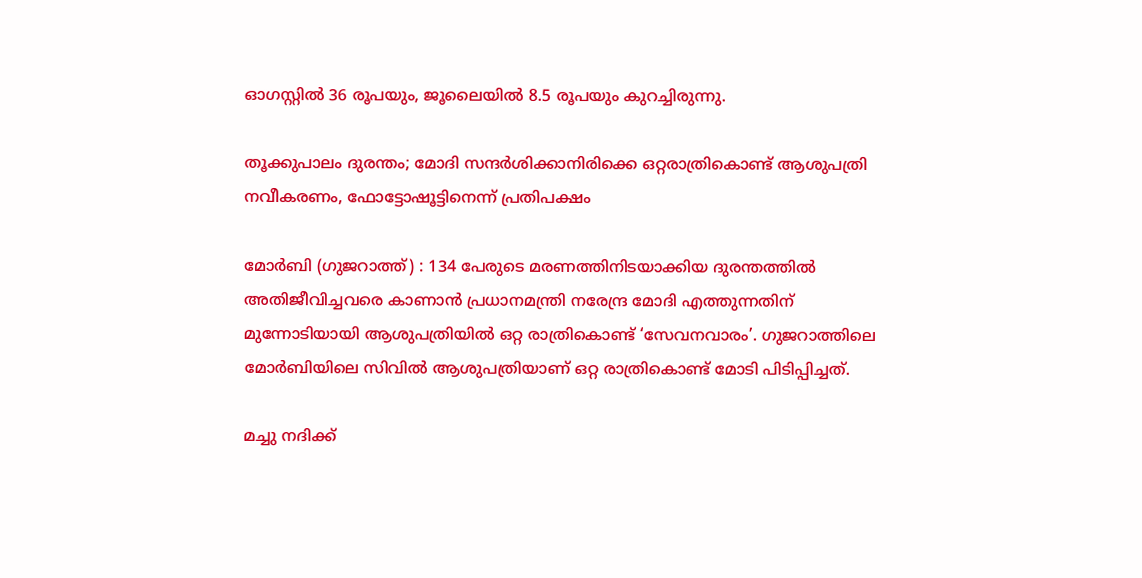ഓഗസ്റ്റില്‍ 36 രൂപയും, ജൂലൈയില്‍ 8.5 രൂപയും കുറച്ചിരുന്നു.

തൂക്കുപാലം ദുരന്തം; മോദി സന്ദർശിക്കാനിരിക്കെ ഒറ്റരാത്രികൊണ്ട് ആശുപത്രി നവീകരണം, ഫോട്ടോഷൂട്ടിനെന്ന് പ്രതിപക്ഷം

മോർബി (ഗുജറാത്ത്) : 134 പേരുടെ മരണത്തിനിടയാക്കിയ ദുരന്തത്തിൽ അതിജീവിച്ചവരെ കാണാൻ പ്രധാനമന്ത്രി നരേന്ദ്ര മോദി എത്തുന്നതിന് മുന്നോടിയായി ആശുപത്രിയിൽ ഒറ്റ രാത്രികൊണ്ട് ‘സേവനവാരം’. ഗുജറാത്തിലെ മോർബിയിലെ സിവിൽ ആശുപത്രിയാണ് ഒറ്റ രാത്രികൊണ്ട് മോടി പിടിപ്പിച്ചത്.

മച്ചു നദിക്ക്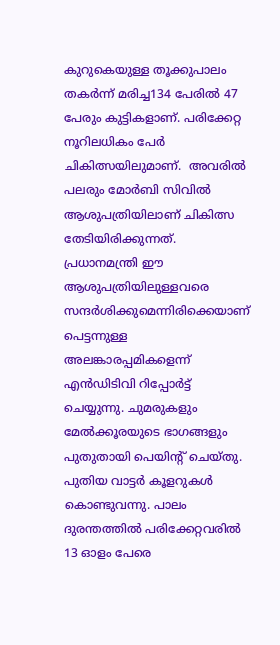കുറുകെയുള്ള തൂക്കുപാലം തകർന്ന് മരിച്ച134 പേരിൽ 47 പേരും കുട്ടികളാണ്. പരിക്കേറ്റ നൂറിലധികം പേർ ചികിത്സയിലുമാണ്.  അവരിൽ പലരും മോർബി സിവിൽ ആശുപത്രിയിലാണ് ചികിത്സ തേടിയിരിക്കുന്നത്. പ്രധാനമന്ത്രി ഈ ആശുപത്രിയിലുള്ളവരെ സന്ദർശിക്കുമെന്നിരിക്കെയാണ് പെട്ടന്നുള്ള അലങ്കാരപ്പമികളെന്ന് എൻഡിടിവി റിപ്പോർട്ട് ചെയ്യുന്നു. ചുമരുകളും മേൽക്കൂരയുടെ ഭാഗങ്ങളും പുതുതായി പെയിന്റ് ചെയ്തു. പുതിയ വാട്ടർ കൂളറുകൾ കൊണ്ടുവന്നു. പാലം ദുരന്തത്തിൽ പരിക്കേറ്റവരിൽ 13 ഓളം പേരെ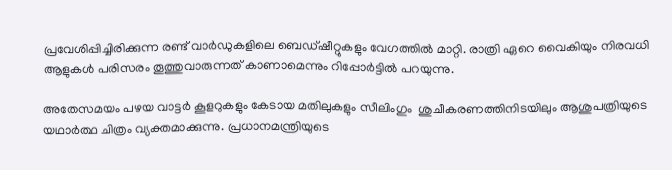പ്രവേശിപ്പിച്ചിരിക്കുന്ന രണ്ട് വാർഡുകളിലെ ബെഡ്ഷീറ്റുകളും വേഗത്തിൽ മാറ്റി. രാത്രി ഏറെ വൈകിയും നിരവധി ആളുകൾ പരിസരം തൂത്തുവാരുന്നത് കാണാമെന്നും റിപ്പോർട്ടിൽ പറയുന്നു.

അതേസമയം പഴയ വാട്ടർ കൂളറുകളും കേടായ മതിലുകളും സീലിംഗും  ശുചീകരണത്തിനിടയിലും ആശുപത്രിയുടെ യഥാർത്ഥ ചിത്രം വ്യക്തമാക്കുന്നു. പ്രധാനമന്ത്രിയുടെ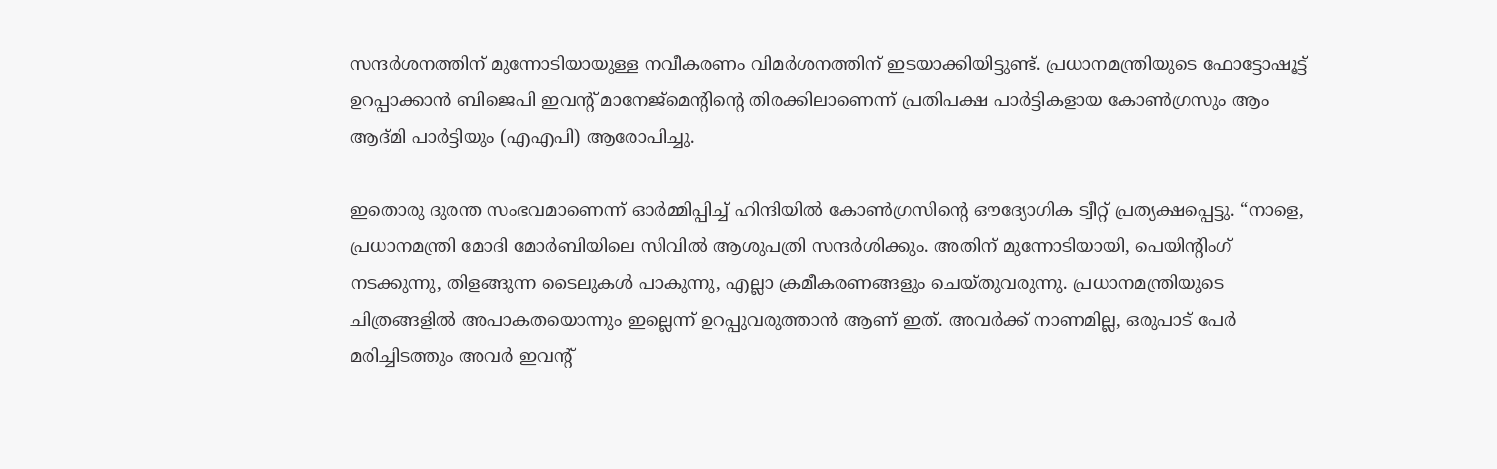സന്ദർശനത്തിന് മുന്നോടിയായുള്ള നവീകരണം വിമർശനത്തിന് ഇടയാക്കിയിട്ടുണ്ട്. പ്രധാനമന്ത്രിയുടെ ഫോട്ടോഷൂട്ട് ഉറപ്പാക്കാൻ ബിജെപി ഇവന്റ് മാനേജ്‌മെന്റിന്റെ തിരക്കിലാണെന്ന് പ്രതിപക്ഷ പാർട്ടികളായ കോൺഗ്രസും ആം ആദ്മി പാർട്ടിയും (എഎപി) ആരോപിച്ചു.

ഇതൊരു ദുരന്ത സംഭവമാണെന്ന് ഓർമ്മിപ്പിച്ച് ഹിന്ദിയിൽ കോൺഗ്രസിന്റെ ഔദ്യോഗിക ട്വീറ്റ് പ്രത്യക്ഷപ്പെട്ടു. “നാളെ, പ്രധാനമന്ത്രി മോദി മോർബിയിലെ സിവിൽ ആശുപത്രി സന്ദർശിക്കും. അതിന് മുന്നോടിയായി, പെയിന്റിംഗ് നടക്കുന്നു, തിളങ്ങുന്ന ടൈലുകൾ പാകുന്നു, എല്ലാ ക്രമീകരണങ്ങളും ചെയ്തുവരുന്നു. പ്രധാനമന്ത്രിയുടെ ചിത്രങ്ങളിൽ അപാകതയൊന്നും ഇല്ലെന്ന് ഉറപ്പുവരുത്താൻ ആണ് ഇത്. അവർക്ക് നാണമില്ല, ഒരുപാട് പേർ മരിച്ചിടത്തും അവർ ഇവന്റ്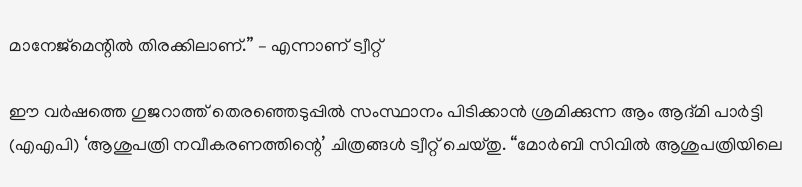മാനേജ്‌മെന്റിൽ തിരക്കിലാണ്.” – എന്നാണ് ട്വീറ്റ്

ഈ വർഷത്തെ ഗുജറാത്ത് തെരഞ്ഞെടുപ്പിൽ സംസ്ഥാനം പിടിക്കാൻ ശ്രമിക്കുന്ന ആം ആദ്മി പാർട്ടി (എഎപി) ‘ആശുപത്രി നവീകരണത്തിന്റെ’ ചിത്രങ്ങൾ ട്വീറ്റ് ചെയ്തു. “മോർബി സിവിൽ ആശുപത്രിയിലെ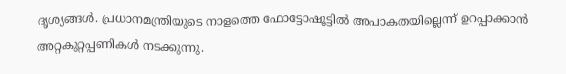ദൃശ്യങ്ങൾ. പ്രധാനമന്ത്രിയുടെ നാളത്തെ ഫോട്ടോഷൂട്ടിൽ അപാകതയില്ലെന്ന് ഉറപ്പാക്കാൻ അറ്റകുറ്റപ്പണികൾ നടക്കുന്നു.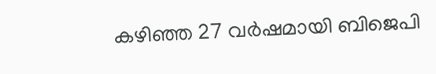കഴിഞ്ഞ 27 വർഷമായി ബിജെപി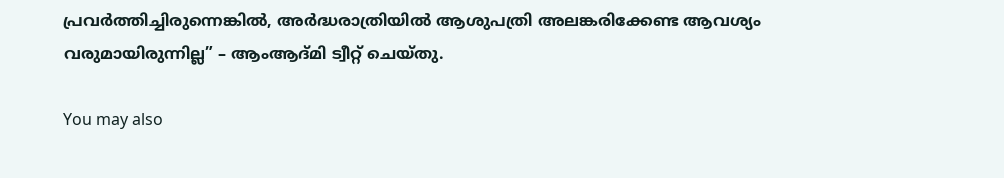പ്രവർത്തിച്ചിരുന്നെങ്കിൽ, അർദ്ധരാത്രിയിൽ ആശുപത്രി അലങ്കരിക്കേണ്ട ആവശ്യം വരുമായിരുന്നില്ല” – ആംആദ്മി ട്വീറ്റ് ചെയ്തു.

You may also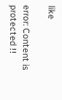like

error: Content is protected !!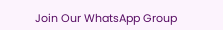Join Our WhatsApp Group